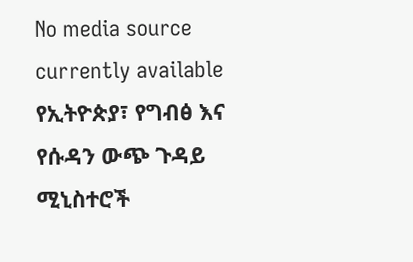No media source currently available
የኢትዮጵያ፣ የግብፅ እና የሱዳን ውጭ ጉዳይ ሚኒስተሮች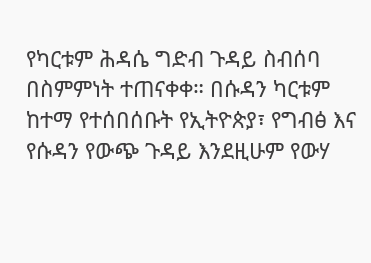የካርቱም ሕዳሴ ግድብ ጉዳይ ስብሰባ በስምምነት ተጠናቀቀ። በሱዳን ካርቱም ከተማ የተሰበሰቡት የኢትዮጵያ፣ የግብፅ እና የሱዳን የውጭ ጉዳይ እንደዚሁም የውሃ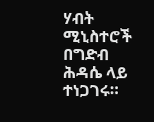ሃብት ሚኒስተሮች በግድብ ሕዳሴ ላይ ተነጋገሩ።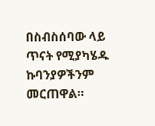በስብስሰባው ላይ ጥናት የሚያካሄዱ ኩባንያዎችንም መርጠዋል።